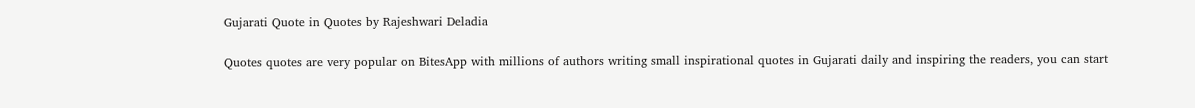Gujarati Quote in Quotes by Rajeshwari Deladia

Quotes quotes are very popular on BitesApp with millions of authors writing small inspirational quotes in Gujarati daily and inspiring the readers, you can start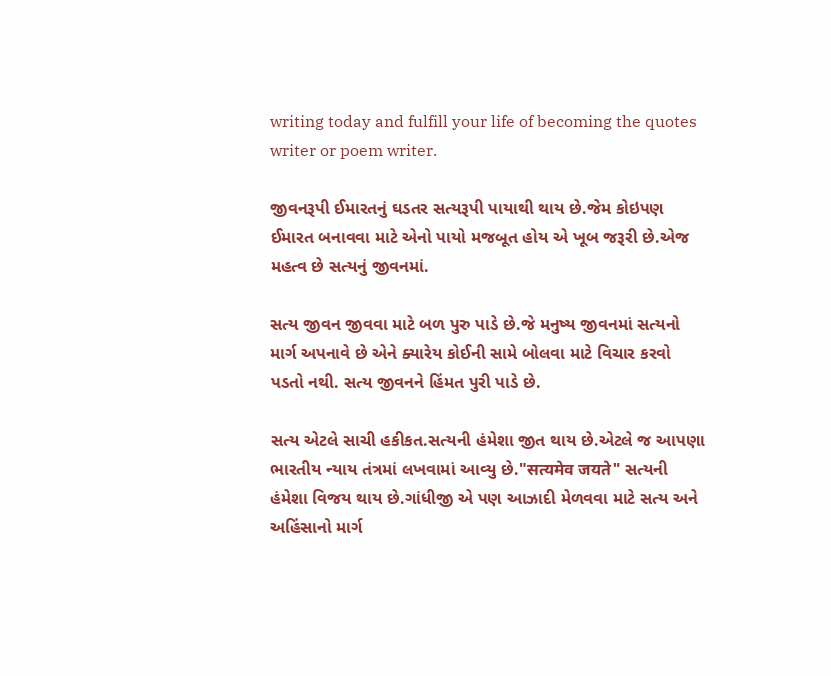writing today and fulfill your life of becoming the quotes writer or poem writer.

જીવનરૂપી ઈમારતનું ઘડતર સત્યરૂપી પાયાથી થાય છે.જેમ કોઇપણ ઈમારત બનાવવા માટે એનો પાયો મજબૂત હોય એ ખૂબ જરૂરી છે.એજ મહત્વ છે સત્યનું જીવનમાં.

સત્ય જીવન જીવવા માટે બળ પુરુ પાડે છે.જે મનુષ્ય જીવનમાં સત્યનો માર્ગ અપનાવે છે એને ક્યારેય કોઈની સામે બોલવા માટે વિચાર કરવો પડતો નથી. સત્ય જીવનને હિંમત પુરી પાડે છે.

સત્ય એટલે સાચી હકીકત.સત્યની હંમેશા જીત થાય છે.એટલે જ આપણા ભારતીય ન્યાય તંત્રમાં લખવામાં આવ્યુ છે."सत्यमेव जयते" સત્યની હંમેશા વિજય થાય છે.ગાંધીજી એ પણ આઝાદી મેળવવા માટે સત્ય અને અહિંસાનો માર્ગ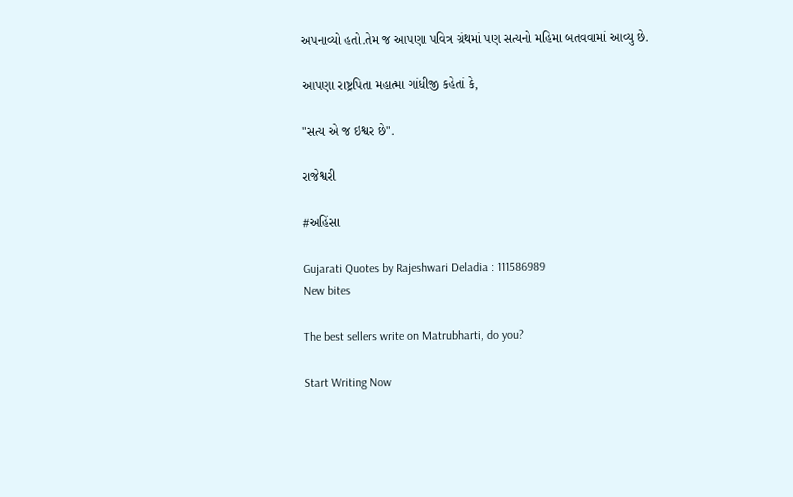અપનાવ્યો હતો.તેમ જ આપણા પવિત્ર ગ્રંથમાં પણ સત્યનો મહિમા બતવવામાં આવ્યુ છે.

આપણા રાષ્ટ્રપિતા મહાત્મા ગાંધીજી કહેતાં કે,

"સત્ય એ જ ઇશ્વર છે".

રાજેશ્વરી

#અહિંસા

Gujarati Quotes by Rajeshwari Deladia : 111586989
New bites

The best sellers write on Matrubharti, do you?

Start Writing Now